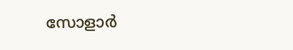സോളാര്‍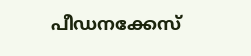പീഡനക്കേസ്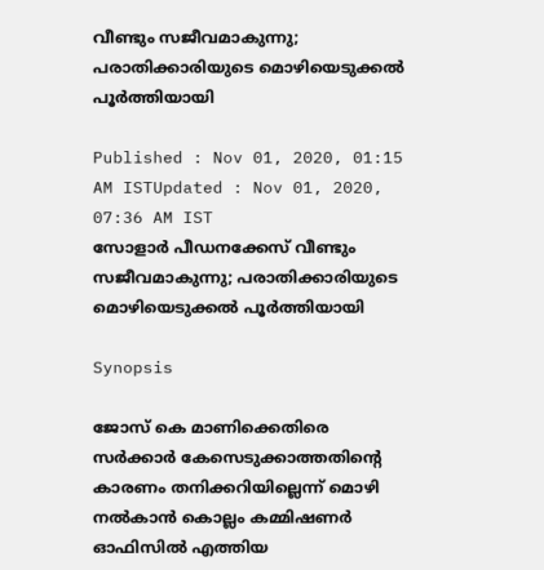വീണ്ടും സജീവമാകുന്നു; പരാതിക്കാരിയുടെ മൊഴിയെടുക്കല്‍ പൂര്‍ത്തിയായി

Published : Nov 01, 2020, 01:15 AM ISTUpdated : Nov 01, 2020, 07:36 AM IST
സോളാര്‍ പീഡനക്കേസ് വീണ്ടും സജീവമാകുന്നു; പരാതിക്കാരിയുടെ മൊഴിയെടുക്കല്‍ പൂര്‍ത്തിയായി

Synopsis

ജോസ് കെ മാണിക്കെതിരെ സര്‍ക്കാര്‍ കേസെടുക്കാത്തതിന്റെ കാരണം തനിക്കറിയില്ലെന്ന് മൊഴി നല്‍കാന്‍ കൊല്ലം കമ്മിഷണര്‍ ഓഫിസില്‍ എത്തിയ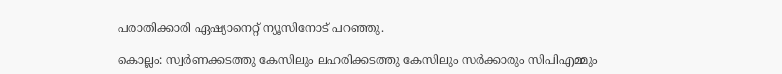പരാതിക്കാരി ഏഷ്യാനെറ്റ് ന്യൂസിനോട് പറഞ്ഞു.

കൊല്ലം: സ്വര്‍ണക്കടത്തു കേസിലും ലഹരിക്കടത്തു കേസിലും സര്‍ക്കാരും സിപിഎമ്മും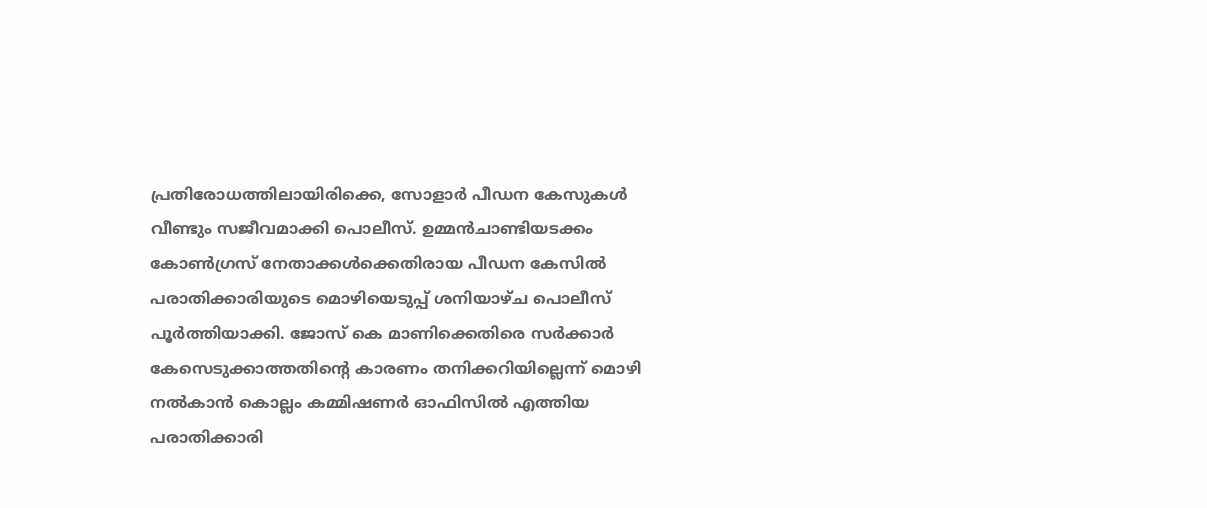പ്രതിരോധത്തിലായിരിക്കെ, സോളാര്‍ പീഡന കേസുകള്‍ വീണ്ടും സജീവമാക്കി പൊലീസ്. ഉമ്മന്‍ചാണ്ടിയടക്കം കോണ്‍ഗ്രസ് നേതാക്കള്‍ക്കെതിരായ പീഡന കേസില്‍ പരാതിക്കാരിയുടെ മൊഴിയെടുപ്പ് ശനിയാഴ്ച പൊലീസ് പൂര്‍ത്തിയാക്കി. ജോസ് കെ മാണിക്കെതിരെ സര്‍ക്കാര്‍ കേസെടുക്കാത്തതിന്റെ കാരണം തനിക്കറിയില്ലെന്ന് മൊഴി നല്‍കാന്‍ കൊല്ലം കമ്മിഷണര്‍ ഓഫിസില്‍ എത്തിയ പരാതിക്കാരി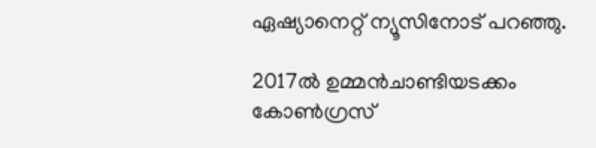ഏഷ്യാനെറ്റ് ന്യൂസിനോട് പറഞ്ഞു.

2017ല്‍ ഉമ്മന്‍ചാണ്ടിയടക്കം കോണ്‍ഗ്രസ്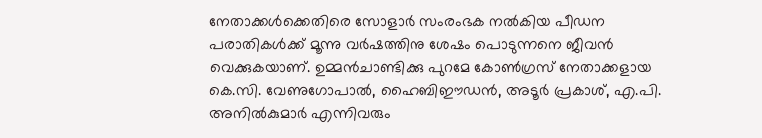നേതാക്കള്‍ക്കെതിരെ സോളാര്‍ സംരംഭക നല്‍കിയ പീഡന പരാതികള്‍ക്ക് മൂന്നു വര്‍ഷത്തിനു ശേഷം പൊടുന്നനെ ജീവന്‍ വെക്കുകയാണ്. ഉമ്മന്‍ചാണ്ടിക്കു പുറമേ കോണ്‍ഗ്രസ് നേതാക്കളായ കെ.സി. വേണുഗോപാല്‍, ഹൈബിഈഡന്‍, അടൂര്‍ പ്രകാശ്, എ.പി. അനില്‍കുമാര്‍ എന്നിവരും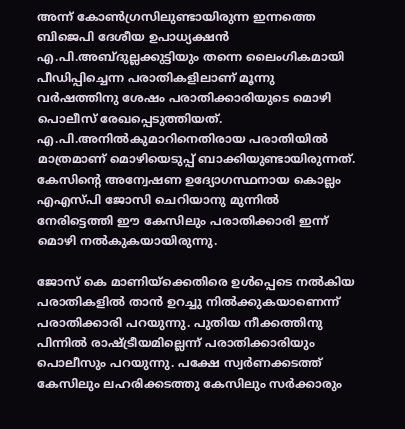അന്ന് കോണ്‍ഗ്രസിലുണ്ടായിരുന്ന ഇന്നത്തെ ബിജെപി ദേശീയ ഉപാധ്യക്ഷന്‍ എ.പി.അബ്ദുല്ലക്കുട്ടിയും തന്നെ ലൈംഗികമായി പീഡിപ്പിച്ചെന്ന പരാതികളിലാണ് മൂന്നു വര്‍ഷത്തിനു ശേഷം പരാതിക്കാരിയുടെ മൊഴി പൊലീസ് രേഖപ്പെടുത്തിയത്. എ.പി.അനില്‍കുമാറിനെതിരായ പരാതിയില്‍ മാത്രമാണ് മൊഴിയെടുപ്പ് ബാക്കിയുണ്ടായിരുന്നത്. കേസിന്റെ അന്വേഷണ ഉദ്യോഗസ്ഥനായ കൊല്ലം എഎസ്പി ജോസി ചെറിയാനു മുന്നില്‍ നേരിട്ടെത്തി ഈ കേസിലും പരാതിക്കാരി ഇന്ന് മൊഴി നല്‍കുകയായിരുന്നു.

ജോസ് കെ മാണിയ്‌ക്കെതിരെ ഉള്‍പ്പെടെ നല്‍കിയ പരാതികളില്‍ താന്‍ ഉറച്ചു നില്‍ക്കുകയാണെന്ന് പരാതിക്കാരി പറയുന്നു. പുതിയ നീക്കത്തിനു പിന്നില്‍ രാഷ്ട്രീയമില്ലെന്ന് പരാതിക്കാരിയും പൊലീസും പറയുന്നു. പക്ഷേ സ്വര്‍ണക്കടത്ത് കേസിലും ലഹരിക്കടത്തു കേസിലും സര്‍ക്കാരും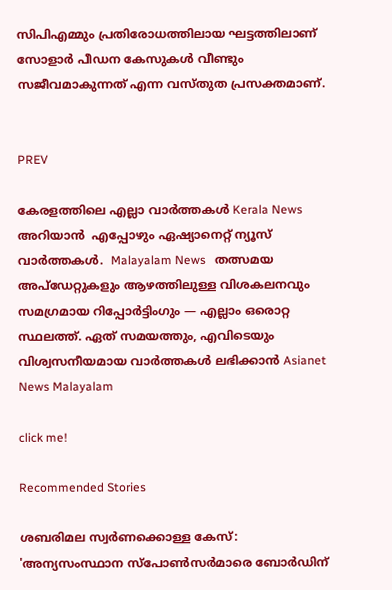സിപിഎമ്മും പ്രതിരോധത്തിലായ ഘട്ടത്തിലാണ് സോളാര്‍ പീഡന കേസുകള്‍ വീണ്ടും സജീവമാകുന്നത് എന്ന വസ്തുത പ്രസക്തമാണ്.


PREV

കേരളത്തിലെ എല്ലാ വാർത്തകൾ Kerala News അറിയാൻ  എപ്പോഴും ഏഷ്യാനെറ്റ് ന്യൂസ് വാർത്തകൾ.  Malayalam News   തത്സമയ അപ്‌ഡേറ്റുകളും ആഴത്തിലുള്ള വിശകലനവും സമഗ്രമായ റിപ്പോർട്ടിംഗും — എല്ലാം ഒരൊറ്റ സ്ഥലത്ത്. ഏത് സമയത്തും, എവിടെയും വിശ്വസനീയമായ വാർത്തകൾ ലഭിക്കാൻ Asianet News Malayalam

click me!

Recommended Stories

ശബരിമല സ്വര്‍ണക്കൊള്ള കേസ്: 'അന്യസംസ്ഥാന സ്പോൺസർമാരെ ബോർഡിന്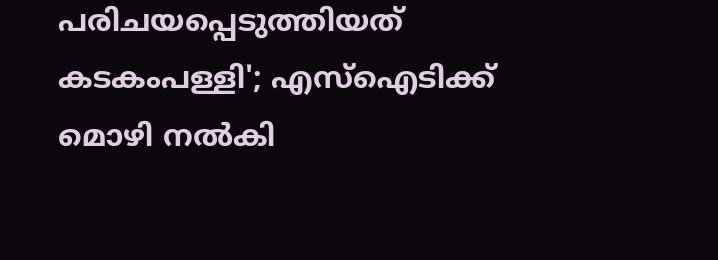പരിചയപ്പെടുത്തിയത് കടകംപള്ളി'; എസ്ഐടിക്ക് മൊഴി നൽകി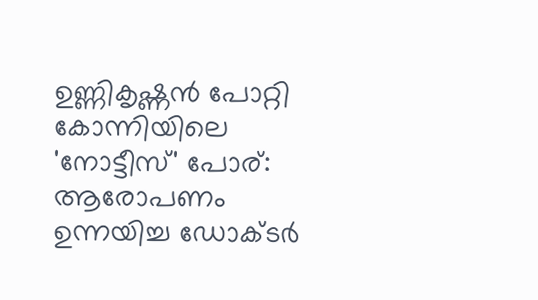ഉണ്ണികൃഷ്ണൻ പോറ്റി
കോന്നിയിലെ 'നോട്ടീസ്' പോര്: ആരോപണം ഉന്നയിച്ച ഡോക്ടർ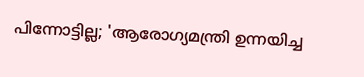പിന്നോട്ടില്ല; 'ആരോഗ്യമന്ത്രി ഉന്നയിച്ച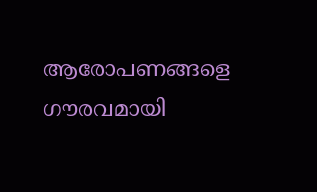ആരോപണങ്ങളെ ഗൗരവമായി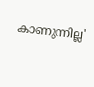കാണുന്നില്ല'